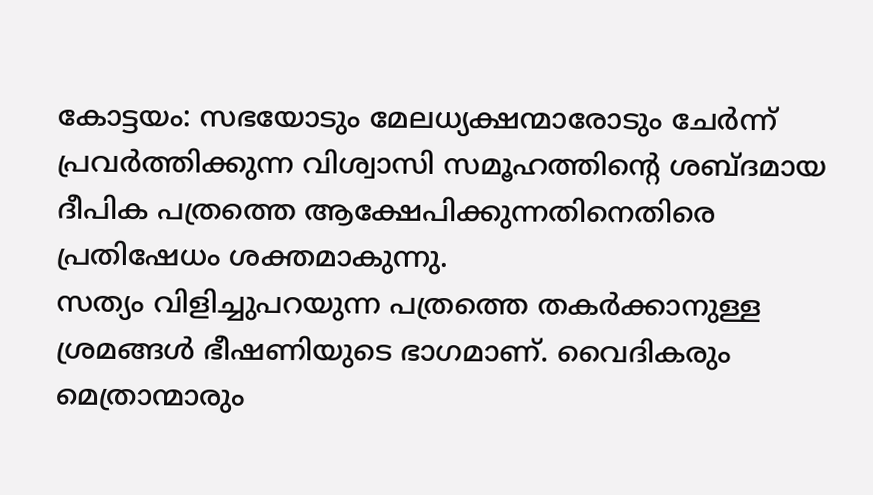കോട്ടയം: സഭയോടും മേലധ്യക്ഷന്മാരോടും ചേർന്ന് പ്രവർത്തിക്കുന്ന വിശ്വാസി സമൂഹത്തിന്റെ ശബ്ദമായ ദീപിക പത്രത്തെ ആക്ഷേപിക്കുന്നതിനെതിരെ പ്രതിഷേധം ശക്തമാകുന്നു.
സത്യം വിളിച്ചുപറയുന്ന പത്രത്തെ തകർക്കാനുള്ള ശ്രമങ്ങൾ ഭീഷണിയുടെ ഭാഗമാണ്. വൈദികരും മെത്രാന്മാരും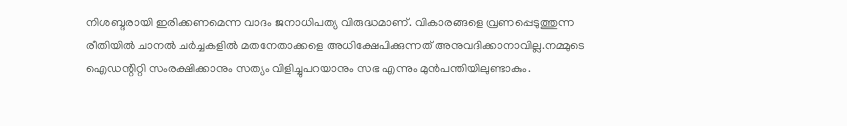നിശബ്ദരായി ഇരിക്കണമെന്ന വാദം ജനാധിപത്യ വിരുദ്ധമാണ്. വികാരങ്ങളെ വ്രണപ്പെടുത്തുന്ന രീതിയിൽ ചാനൽ ചർച്ചകളിൽ മതനേതാക്കളെ അധിക്ഷേപിക്കുന്നത് അനുവദിക്കാനാവില്ല.നമ്മുടെ ഐഡന്റിറ്റി സംരക്ഷിക്കാനും സത്യം വിളിച്ചുപറയാനും സഭ എന്നും മുൻപന്തിയിലുണ്ടാകും.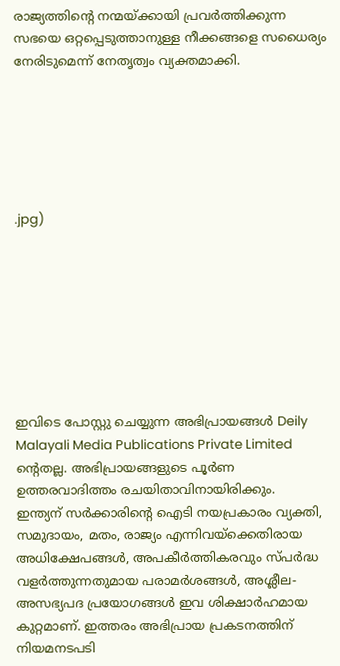രാജ്യത്തിന്റെ നന്മയ്ക്കായി പ്രവർത്തിക്കുന്ന സഭയെ ഒറ്റപ്പെടുത്താനുള്ള നീക്കങ്ങളെ സധൈര്യം നേരിടുമെന്ന് നേതൃത്വം വ്യക്തമാക്കി.






.jpg)








ഇവിടെ പോസ്റ്റു ചെയ്യുന്ന അഭിപ്രായങ്ങൾ Deily Malayali Media Publications Private Limited ന്റെതല്ല. അഭിപ്രായങ്ങളുടെ പൂർണ ഉത്തരവാദിത്തം രചയിതാവിനായിരിക്കും.
ഇന്ത്യന് സർക്കാരിന്റെ ഐടി നയപ്രകാരം വ്യക്തി, സമുദായം, മതം, രാജ്യം എന്നിവയ്ക്കെതിരായ അധിക്ഷേപങ്ങൾ, അപകീർത്തികരവും സ്പർദ്ധ വളർത്തുന്നതുമായ പരാമർശങ്ങൾ, അശ്ലീല-അസഭ്യപദ പ്രയോഗങ്ങൾ ഇവ ശിക്ഷാർഹമായ കുറ്റമാണ്. ഇത്തരം അഭിപ്രായ പ്രകടനത്തിന് നിയമനടപടി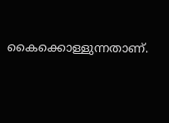കൈക്കൊള്ളുന്നതാണ്.